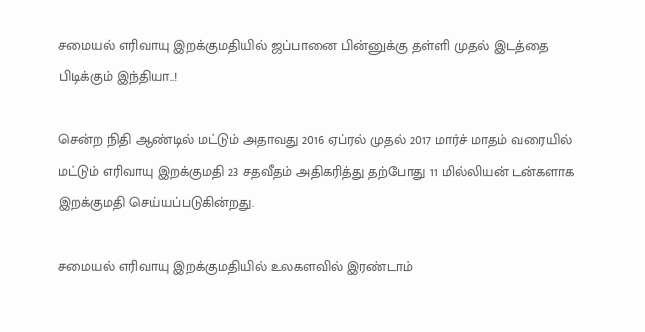சமையல் எரிவாயு இறக்குமதியில் ஜப்பானை பின்னுக்கு தள்ளி முதல் இடத்தை பிடிக்கும் இந்தியா..!

சென்ற நிதி ஆண்டில் மட்டும் அதாவது 2016 ஏப்ரல் முதல் 2017 மார்ச் மாதம் வரையில் மட்டும் எரிவாயு இறக்குமதி 23 சதவீதம் அதிகரித்து தற்போது 11 மில்லியன் டன்களாக இறக்குமதி செய்யப்படுகின்றது.

சமையல் எரிவாயு இறக்குமதியில் உலகளவில் இரண்டாம்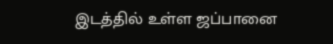இடத்தில் உள்ள ஜப்பானை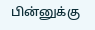பின்னுக்கு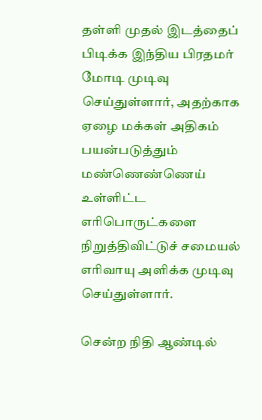தள்ளி முதல் இடத்தைப் பிடிக்க இந்திய பிரதமர் மோடி முடிவு செய்துள்ளார், அதற்காக ஏழை மக்கள் அதிகம் பயன்படுத்தும் மண்ணெண்ணெய் உள்ளிட்ட எரிபொருட்களை நிறுத்திவிட்டுச் சமையல் எரிவாயு அளிக்க முடிவு செய்துள்ளார்.

சென்ற நிதி ஆண்டில்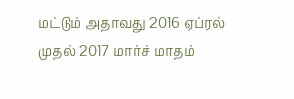மட்டும் அதாவது 2016 ஏப்ரல் முதல் 2017 மார்ச் மாதம்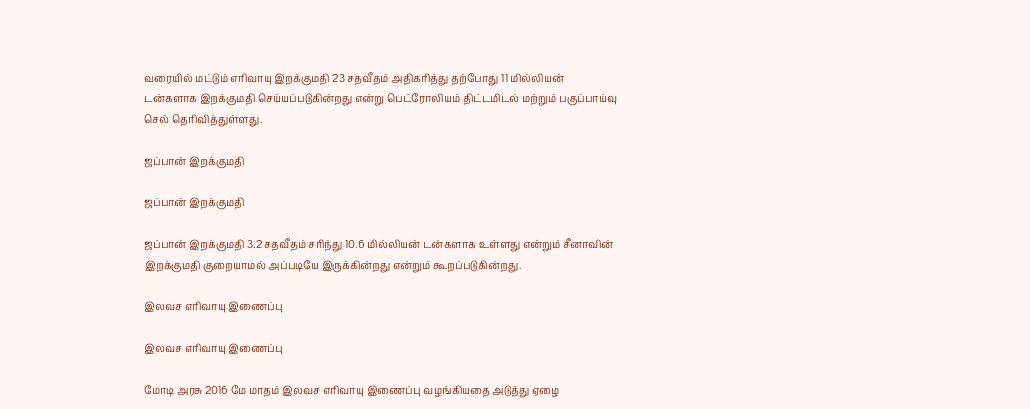வரையில் மட்டும் எரிவாயு இறக்குமதி 23 சதவீதம் அதிகரித்து தற்போது 11 மில்லியன் டன்களாக இறக்குமதி செய்யப்படுகின்றது என்று பெட்ரோலியம் திட்டமிடல் மற்றும் பகுப்பாய்வு செல் தெரிவித்துள்ளது.

ஜப்பான் இறக்குமதி

ஜப்பான் இறக்குமதி

ஜப்பான் இறக்குமதி 3.2 சதவீதம் சரிந்து 10.6 மில்லியன் டன்களாக உள்ளது என்றும் சீனாவின் இறக்குமதி குறையாமல் அப்படியே இருக்கின்றது என்றும் கூறப்படுகின்றது.

இலவச எரிவாயு இணைப்பு

இலவச எரிவாயு இணைப்பு

மோடி அரசு 2016 மே மாதம் இலவச எரிவாயு இணைப்பு வழங்கியதை அடுத்து ஏழை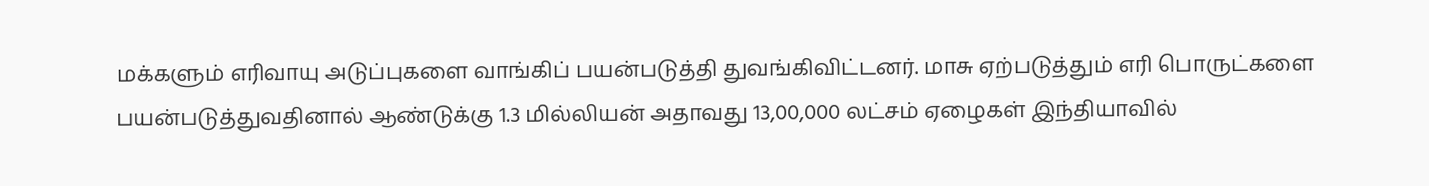மக்களும் எரிவாயு அடுப்புகளை வாங்கிப் பயன்படுத்தி துவங்கிவிட்டனர். மாசு ஏற்படுத்தும் எரி பொருட்களை பயன்படுத்துவதினால் ஆண்டுக்கு 1.3 மில்லியன் அதாவது 13,00,000 லட்சம் ஏழைகள் இந்தியாவில்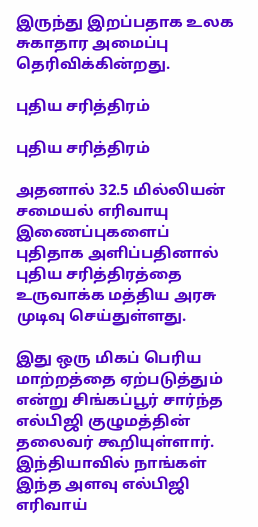இருந்து இறப்பதாக உலக சுகாதார அமைப்பு தெரிவிக்கின்றது.

புதிய சரித்திரம்

புதிய சரித்திரம்

அதனால் 32.5 மில்லியன் சமையல் எரிவாயு இணைப்புகளைப் புதிதாக அளிப்பதினால் புதிய சரித்திரத்தை உருவாக்க மத்திய அரசு முடிவு செய்துள்ளது.

இது ஒரு மிகப் பெரிய மாற்றத்தை ஏற்படுத்தும் என்று சிங்கப்பூர் சார்ந்த எல்பிஜி குழுமத்தின் தலைவர் கூறியுள்ளார். இந்தியாவில் நாங்கள் இந்த அளவு எல்பிஜி எரிவாய்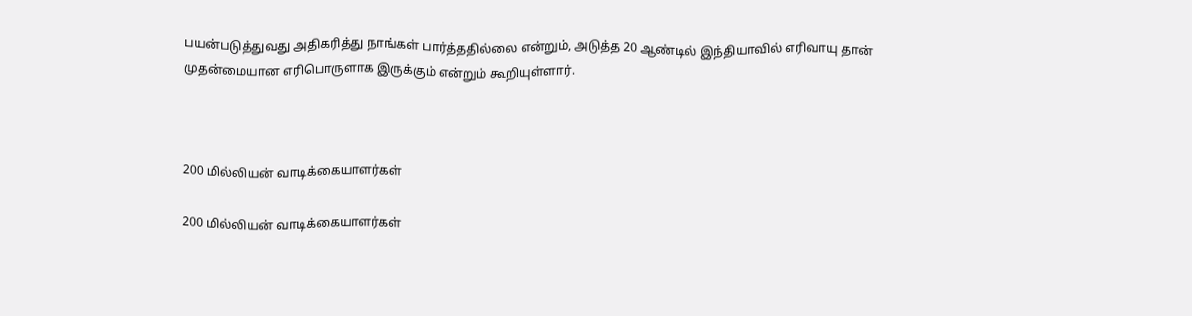பயன்படுத்துவது அதிகரித்து நாங்கள் பார்த்ததில்லை என்றும், அடுத்த 20 ஆண்டில் இந்தியாவில் எரிவாயு தான் முதன்மையான எரிபொருளாக இருக்கும் என்றும் கூறியுள்ளார்.



200 மில்லியன் வாடிக்கையாளர்கள்

200 மில்லியன் வாடிக்கையாளர்கள்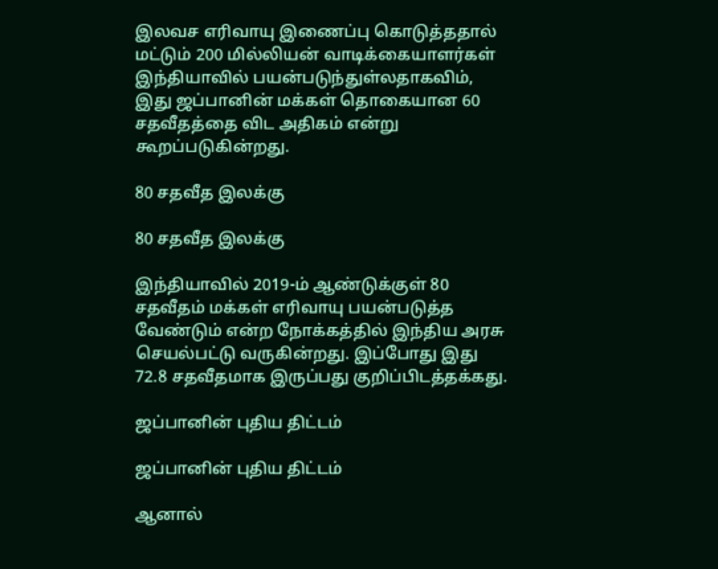இலவச எரிவாயு இணைப்பு கொடுத்ததால் மட்டும் 200 மில்லியன் வாடிக்கையாளர்கள் இந்தியாவில் பயன்படுந்துள்லதாகவிம், இது ஜப்பானின் மக்கள் தொகையான 60 சதவீதத்தை விட அதிகம் என்று கூறப்படுகின்றது.

80 சதவீத இலக்கு

80 சதவீத இலக்கு

இந்தியாவில் 2019-ம் ஆண்டுக்குள் 80 சதவீதம் மக்கள் எரிவாயு பயன்படுத்த வேண்டும் என்ற நோக்கத்தில் இந்திய அரசு செயல்பட்டு வருகின்றது. இப்போது இது 72.8 சதவீதமாக இருப்பது குறிப்பிடத்தக்கது.

ஜப்பானின் புதிய திட்டம்

ஜப்பானின் புதிய திட்டம்

ஆனால்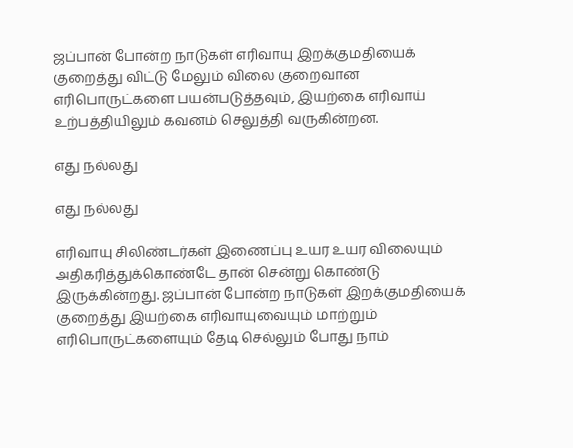ஜப்பான் போன்ற நாடுகள் எரிவாயு இறக்குமதியைக் குறைத்து விட்டு மேலும் விலை குறைவான எரிபொருட்களை பயன்படுத்தவும், இயற்கை எரிவாய் உற்பத்தியிலும் கவனம் செலுத்தி வருகின்றன.

எது நல்லது

எது நல்லது

எரிவாயு சிலிண்டர்கள் இணைப்பு உயர உயர விலையும் அதிகரித்துக்கொண்டே தான் சென்று கொண்டு இருக்கின்றது. ஜப்பான் போன்ற நாடுகள் இறக்குமதியைக் குறைத்து இயற்கை எரிவாயுவையும் மாற்றும் எரிபொருட்களையும் தேடி செல்லும் போது நாம்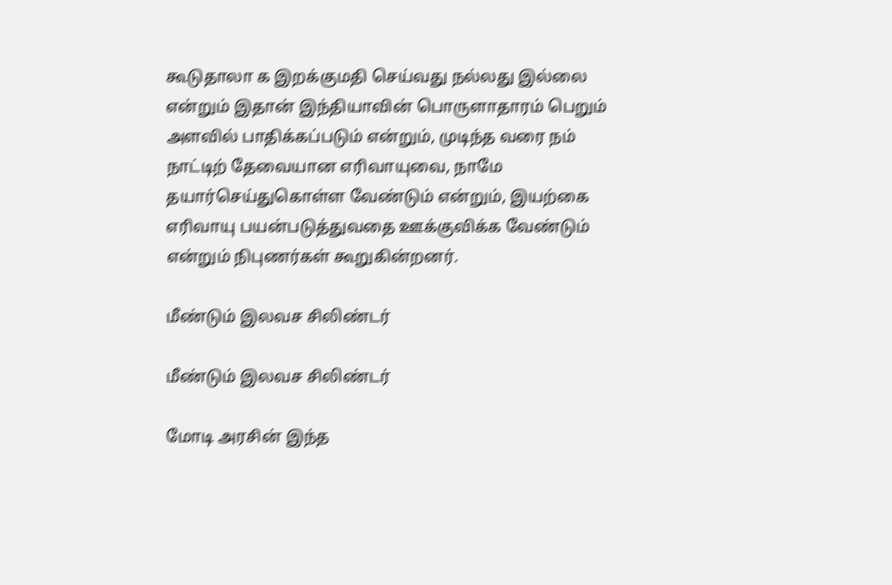கூடுதாலா க இறக்குமதி செய்வது நல்லது இல்லை என்றும் இதான் இந்தியாவின் பொருளாதாரம் பெறும் அளவில் பாதிக்கப்படும் என்றும், முடிந்த வரை நம் நாட்டிற் தேவையான எரிவாயுவை, நாமே தயார்செய்துகொள்ள வேண்டும் என்றும், இயற்கை எரிவாயு பயன்படுத்துவதை ஊக்குவிக்க வேண்டும் என்றும் நிபுணர்கள் கூறுகின்றனர்.

மீண்டும் இலவச சிலிண்டர்

மீண்டும் இலவச சிலிண்டர்

மோடி அரசின் இந்த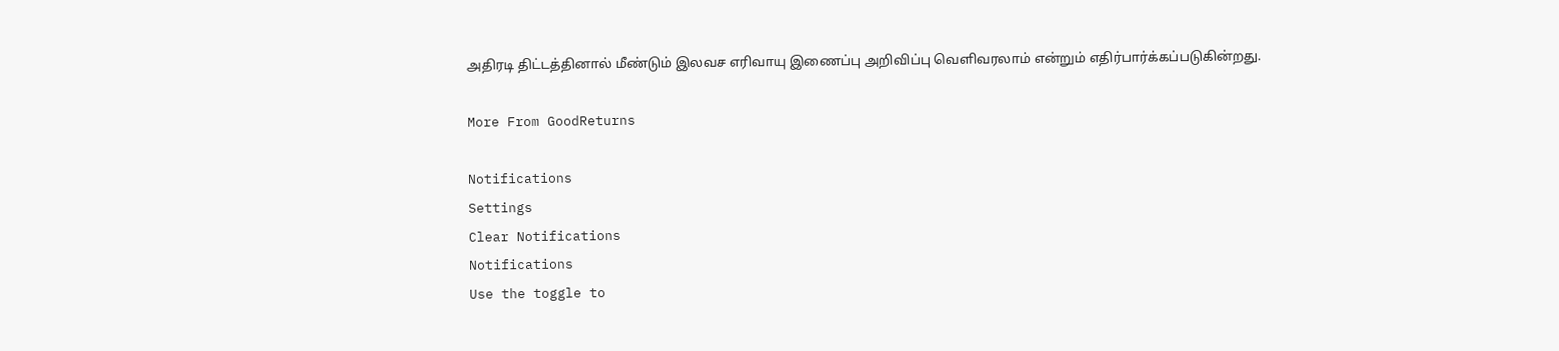அதிரடி திட்டத்தினால் மீண்டும் இலவச எரிவாயு இணைப்பு அறிவிப்பு வெளிவரலாம் என்றும் எதிர்பார்க்கப்படுகின்றது.

More From GoodReturns

Notifications
Settings
Clear Notifications
Notifications
Use the toggle to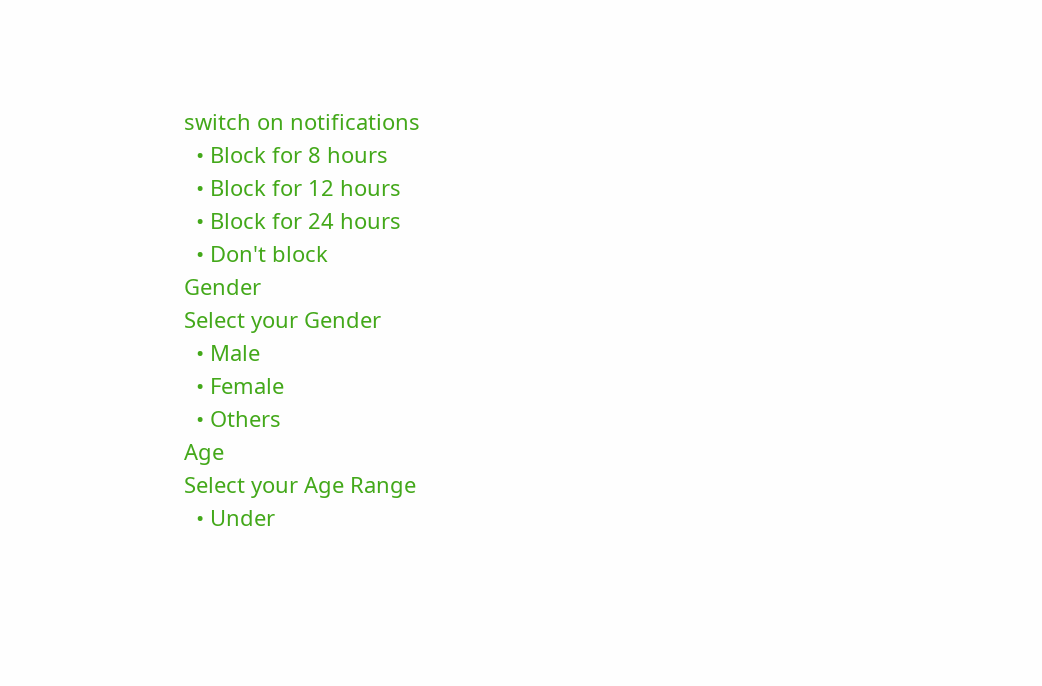switch on notifications
  • Block for 8 hours
  • Block for 12 hours
  • Block for 24 hours
  • Don't block
Gender
Select your Gender
  • Male
  • Female
  • Others
Age
Select your Age Range
  • Under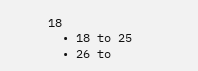18
  • 18 to 25
  • 26 to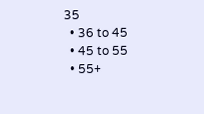35
  • 36 to 45
  • 45 to 55
  • 55+